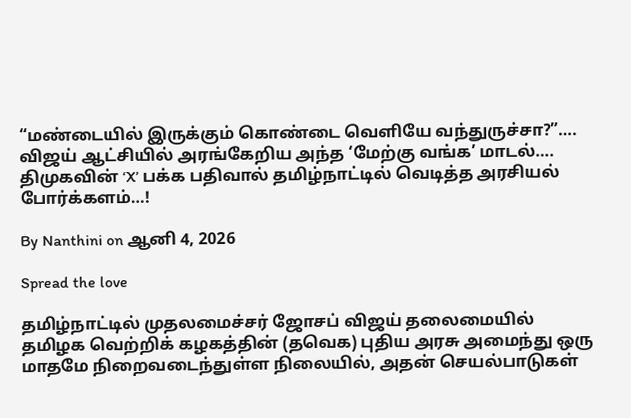“மண்டையில் இருக்கும் கொண்டை வெளியே வந்துருச்சா?”…. விஜய் ஆட்சியில் அரங்கேறிய அந்த ‘மேற்கு வங்க’ மாடல்…. திமுகவின் ‘X’ பக்க பதிவால் தமிழ்நாட்டில் வெடித்த அரசியல் போர்க்களம்…!

By Nanthini on ஆனி 4, 2026

Spread the love

தமிழ்நாட்டில் முதலமைச்சர் ஜோசப் விஜய் தலைமையில் தமிழக வெற்றிக் கழகத்தின் (தவெக) புதிய அரசு அமைந்து ஒரு மாதமே நிறைவடைந்துள்ள நிலையில், அதன் செயல்பாடுகள்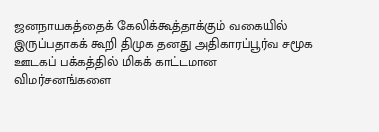ஜனநாயகத்தைக் கேலிக்கூத்தாக்கும் வகையில் இருப்பதாகக் கூறி திமுக தனது அதிகாரப்பூர்வ சமூக ஊடகப் பக்கத்தில் மிகக் காட்டமான விமர்சனங்களை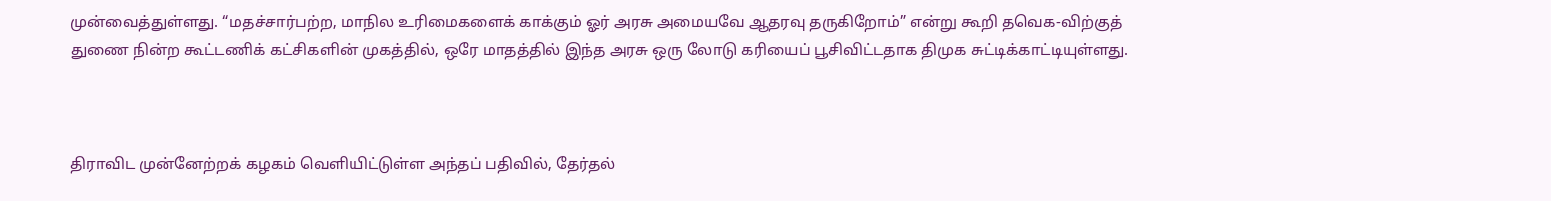முன்வைத்துள்ளது. “மதச்சார்பற்ற, மாநில உரிமைகளைக் காக்கும் ஓர் அரசு அமையவே ஆதரவு தருகிறோம்” என்று கூறி தவெக-விற்குத் துணை நின்ற கூட்டணிக் கட்சிகளின் முகத்தில், ஒரே மாதத்தில் இந்த அரசு ஒரு லோடு கரியைப் பூசிவிட்டதாக திமுக சுட்டிக்காட்டியுள்ளது.



திராவிட முன்னேற்றக் கழகம் வெளியிட்டுள்ள அந்தப் பதிவில், தேர்தல்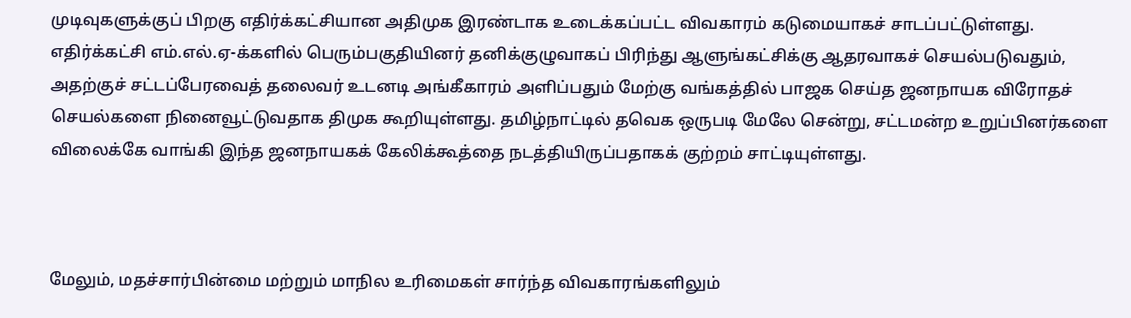முடிவுகளுக்குப் பிறகு எதிர்க்கட்சியான அதிமுக இரண்டாக உடைக்கப்பட்ட விவகாரம் கடுமையாகச் சாடப்பட்டுள்ளது. எதிர்க்கட்சி எம்.எல்.ஏ-க்களில் பெரும்பகுதியினர் தனிக்குழுவாகப் பிரிந்து ஆளுங்கட்சிக்கு ஆதரவாகச் செயல்படுவதும், அதற்குச் சட்டப்பேரவைத் தலைவர் உடனடி அங்கீகாரம் அளிப்பதும் மேற்கு வங்கத்தில் பாஜக செய்த ஜனநாயக விரோதச் செயல்களை நினைவூட்டுவதாக திமுக கூறியுள்ளது. தமிழ்நாட்டில் தவெக ஒருபடி மேலே சென்று, சட்டமன்ற உறுப்பினர்களை விலைக்கே வாங்கி இந்த ஜனநாயகக் கேலிக்கூத்தை நடத்தியிருப்பதாகக் குற்றம் சாட்டியுள்ளது.



மேலும், மதச்சார்பின்மை மற்றும் மாநில உரிமைகள் சார்ந்த விவகாரங்களிலும்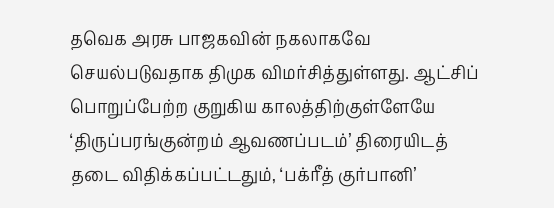தவெக அரசு பாஜகவின் நகலாகவே செயல்படுவதாக திமுக விமர்சித்துள்ளது. ஆட்சிப் பொறுப்பேற்ற குறுகிய காலத்திற்குள்ளேயே ‘திருப்பரங்குன்றம் ஆவணப்படம்’ திரையிடத் தடை விதிக்கப்பட்டதும், ‘பக்ரீத் குர்பானி’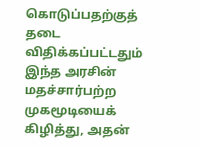கொடுப்பதற்குத் தடை விதிக்கப்பட்டதும் இந்த அரசின் மதச்சார்பற்ற முகமூடியைக் கிழித்து, அதன்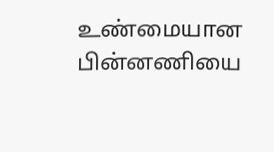உண்மையான பின்னணியை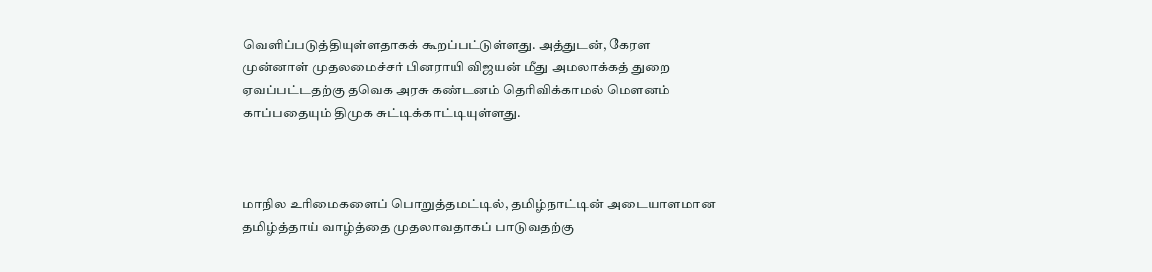வெளிப்படுத்தியுள்ளதாகக் கூறப்பட்டுள்ளது. அத்துடன், கேரள முன்னாள் முதலமைச்சர் பினராயி விஜயன் மீது அமலாக்கத் துறை ஏவப்பட்டதற்கு தவெக அரசு கண்டனம் தெரிவிக்காமல் மௌனம் காப்பதையும் திமுக சுட்டிக்காட்டியுள்ளது.



மாநில உரிமைகளைப் பொறுத்தமட்டில், தமிழ்நாட்டின் அடையாளமான தமிழ்த்தாய் வாழ்த்தை முதலாவதாகப் பாடுவதற்கு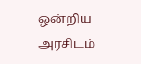ஒன்றிய அரசிடம்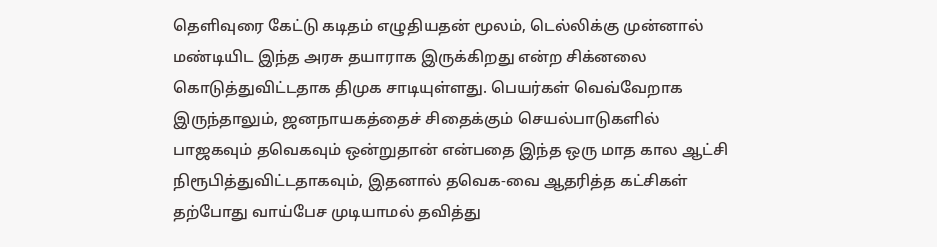தெளிவுரை கேட்டு கடிதம் எழுதியதன் மூலம், டெல்லிக்கு முன்னால் மண்டியிட இந்த அரசு தயாராக இருக்கிறது என்ற சிக்னலை கொடுத்துவிட்டதாக திமுக சாடியுள்ளது. பெயர்கள் வெவ்வேறாக இருந்தாலும், ஜனநாயகத்தைச் சிதைக்கும் செயல்பாடுகளில் பாஜகவும் தவெகவும் ஒன்றுதான் என்பதை இந்த ஒரு மாத கால ஆட்சி நிரூபித்துவிட்டதாகவும், இதனால் தவெக-வை ஆதரித்த கட்சிகள் தற்போது வாய்பேச முடியாமல் தவித்து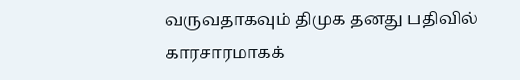வருவதாகவும் திமுக தனது பதிவில் காரசாரமாகக்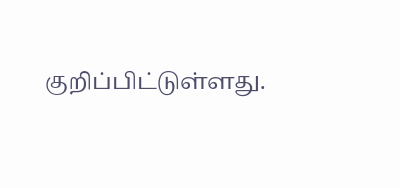குறிப்பிட்டுள்ளது.